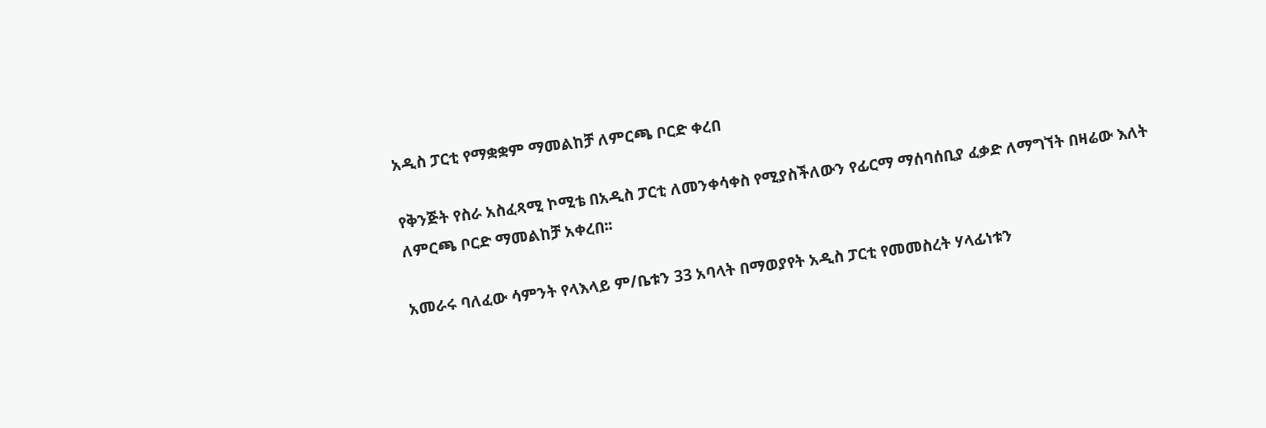አዲስ ፓርቲ የማቋቋም ማመልከቻ ለምርጫ ቦርድ ቀረበ

የቅንጅት የስራ አስፈጻሚ ኮሚቴ በአዲስ ፓርቲ ለመንቀሳቀስ የሚያስችለውን የፊርማ ማሰባሰቢያ ፈቃድ ለማግኘት በዛሬው እለት ለምርጫ ቦርድ ማመልከቻ አቀረበ፡፡

አመራሩ ባለፈው ሳምንት የላእላይ ም/ቤቱን 33 አባላት በማወያየት አዲስ ፓርቲ የመመስረት ሃላፊነቱን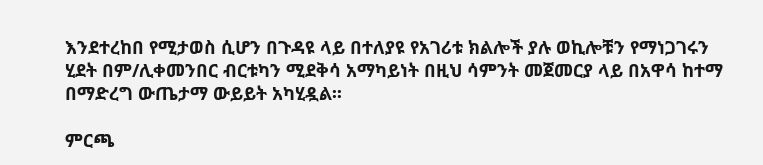እንደተረከበ የሚታወስ ሲሆን በጉዳዩ ላይ በተለያዩ የአገሪቱ ክልሎች ያሉ ወኪሎቹን የማነጋገሩን ሂደት በም/ሊቀመንበር ብርቱካን ሚደቅሳ አማካይነት በዚህ ሳምንት መጀመርያ ላይ በአዋሳ ከተማ በማድረግ ውጤታማ ውይይት አካሂዷል፡፡

ምርጫ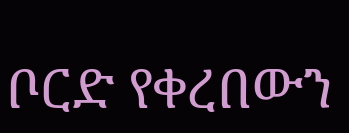ቦርድ የቀረበውን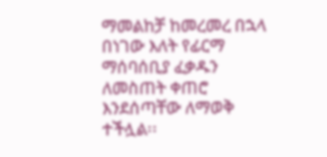ማመልከቻ ከመረመረ በኋላ በነገው እለት የፊርማ ማሰባሰቢያ ፈቃዱን ለመስጠት ቀጠሮ እንደሰጣቸው ለማወቅ ተችሏል፡፡